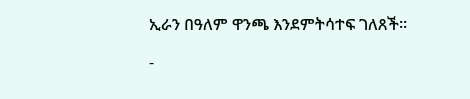ኢራን በዓለም ዋንጫ እንደምትሳተፍ ገለጸች።

-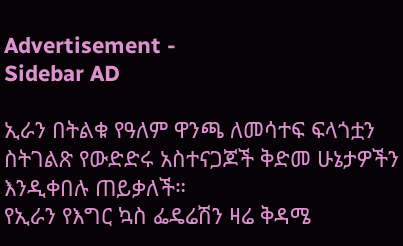Advertisement -
Sidebar AD

ኢራን በትልቁ የዓለም ዋንጫ ለመሳተፍ ፍላጎቷን ስትገልጽ የውድድሩ አስተናጋጆች ቅድመ ሁኔታዎችን እንዲቀበሉ ጠይቃለች።
የኢራን የእግር ኳስ ፌዴሬሽን ዛሬ ቅዳሜ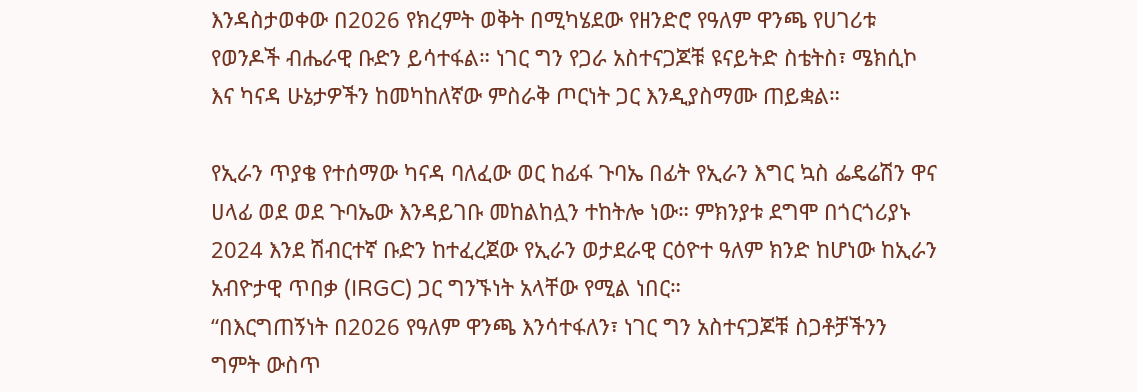እንዳስታወቀው በ2026 የክረምት ወቅት በሚካሄደው የዘንድሮ የዓለም ዋንጫ የሀገሪቱ የወንዶች ብሔራዊ ቡድን ይሳተፋል። ነገር ግን የጋራ አስተናጋጆቹ ዩናይትድ ስቴትስ፣ ሜክሲኮ እና ካናዳ ሁኔታዎችን ከመካከለኛው ምስራቅ ጦርነት ጋር እንዲያስማሙ ጠይቋል።

የኢራን ጥያቄ የተሰማው ካናዳ ባለፈው ወር ከፊፋ ጉባኤ በፊት የኢራን እግር ኳስ ፌዴሬሽን ዋና ሀላፊ ወደ ወደ ጉባኤው እንዳይገቡ መከልከሏን ተከትሎ ነው። ምክንያቱ ደግሞ በጎርጎሪያኑ 2024 እንደ ሽብርተኛ ቡድን ከተፈረጀው የኢራን ወታደራዊ ርዕዮተ ዓለም ክንድ ከሆነው ከኢራን አብዮታዊ ጥበቃ (IRGC) ጋር ግንኙነት አላቸው የሚል ነበር።
“በእርግጠኝነት በ2026 የዓለም ዋንጫ እንሳተፋለን፣ ነገር ግን አስተናጋጆቹ ስጋቶቻችንን ግምት ውስጥ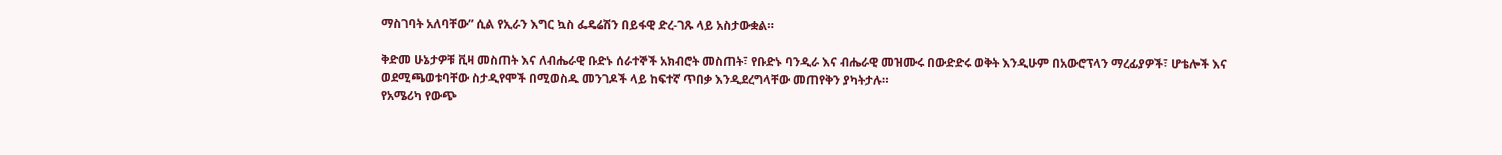ማስገባት አለባቸው” ሲል የኢራን እግር ኳስ ፌዴሬሽን በይፋዊ ድረ-ገጹ ላይ አስታውቋል።

ቅድመ ሁኔታዎቹ ቪዛ መስጠት እና ለብሔራዊ ቡድኑ ሰራተኞች አክብሮት መስጠት፣ የቡድኑ ባንዲራ እና ብሔራዊ መዝሙሩ በውድድሩ ወቅት እንዲሁም በአውሮፕላን ማረፊያዎች፣ ሆቴሎች እና ወደሚጫወቱባቸው ስታዲየሞች በሚወስዱ መንገዶች ላይ ከፍተኛ ጥበቃ እንዲደረግላቸው መጠየቅን ያካትታሉ።
የአሜሪካ የውጭ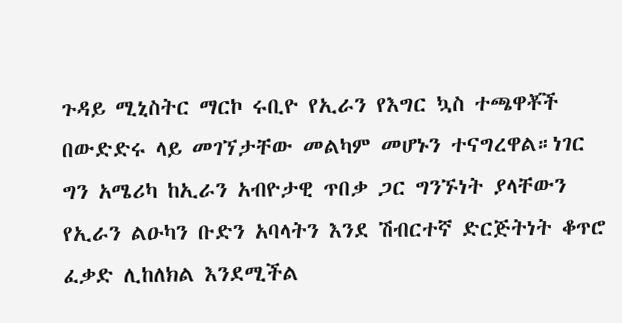ጉዳይ ሚኒስትር ማርኮ ሩቢዮ የኢራን የእግር ኳስ ተጫዋቾች በውድድሩ ላይ መገኘታቸው መልካም መሆኑን ተናግረዋል።ነገር ግን አሜሪካ ከኢራን አብዮታዊ ጥበቃ ጋር ግንኙነት ያላቸውን የኢራን ልዑካን ቡድን አባላትን እንደ ሽብርተኛ ድርጅትነት ቆጥሮ ፈቃድ ሊከለክል እንደሚችል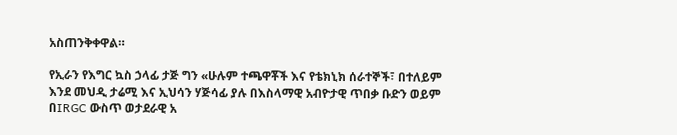አስጠንቅቀዋል።

የኢራን የእግር ኳስ ኃላፊ ታጅ ግን «ሁሉም ተጫዋቾች እና የቴክኒክ ሰራተኞች፣ በተለይም እንደ መህዲ ታሬሚ እና ኢህሳን ሃጅሳፊ ያሉ በእስላማዊ አብዮታዊ ጥበቃ ቡድን ወይም በIRGC ውስጥ ወታደራዊ አ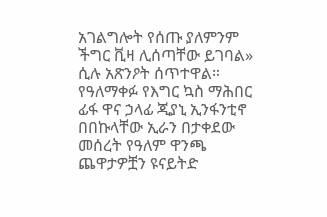አገልግሎት የሰጡ ያለምንም ችግር ቪዛ ሊሰጣቸው ይገባል» ሲሉ አጽንዖት ሰጥተዋል።
የዓለማቀፉ የእግር ኳስ ማሕበር ፊፋ ዋና ኃላፊ ጂያኒ ኢንፋንቲኖ በበኩላቸው ኢራን በታቀደው መሰረት የዓለም ዋንጫ ጨዋታዎቿን ዩናይትድ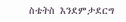ስቴትስ እንደምታደርግ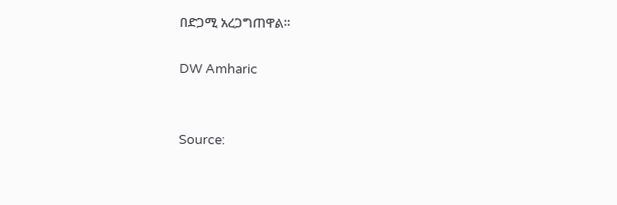በድጋሚ አረጋግጠዋል።

DW Amharic


Source: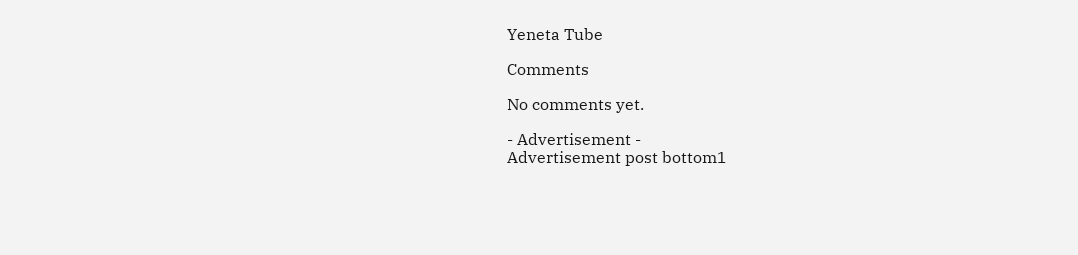Yeneta Tube

Comments

No comments yet.

- Advertisement -
Advertisement post bottom1